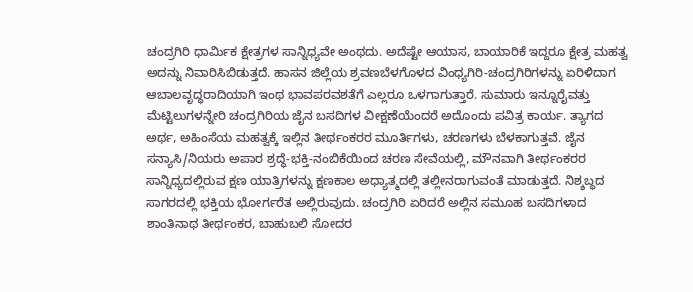ಚಂದ್ರಗಿರಿ ಧಾರ್ಮಿಕ ಕ್ಷೇತ್ರಗಳ ಸಾನ್ನಿಧ್ಯವೇ ಅಂಥದು. ಅದೆಷ್ಟೇ ಆಯಾಸ, ಬಾಯಾರಿಕೆ ಇದ್ದರೂ ಕ್ಷೇತ್ರ ಮಹತ್ವ ಅದನ್ನು ನಿವಾರಿಸಿಬಿಡುತ್ತದೆ. ಹಾಸನ ಜಿಲ್ಲೆಯ ಶ್ರವಣಬೆಳಗೊಳದ ವಿಂಧ್ಯಗಿರಿ-ಚಂದ್ರಗಿರಿಗಳನ್ನು ಏರಿಳಿದಾಗ ಆಬಾಲವೃದ್ಧರಾದಿಯಾಗಿ ಇಂಥ ಭಾವಪರವಶತೆಗೆ ಎಲ್ಲರೂ ಒಳಗಾಗುತ್ತಾರೆ. ಸುಮಾರು ಇನ್ನೂರೈವತ್ತು ಮೆಟ್ಟಿಲುಗಳನ್ನೇರಿ ಚಂದ್ರಗಿರಿಯ ಜೈನ ಬಸದಿಗಳ ವೀಕ್ಷಣೆಯೆಂದರೆ ಅದೊಂದು ಪವಿತ್ರ ಕಾರ್ಯ. ತ್ಯಾಗದ ಅರ್ಥ, ಅಹಿಂಸೆಯ ಮಹತ್ವಕ್ಕೆ ಇಲ್ಲಿನ ತೀರ್ಥಂಕರರ ಮೂರ್ತಿಗಳು, ಚರಣಗಳು ಬೆಳಕಾಗುತ್ತವೆ. ಜೈನ ಸನ್ಯಾಸಿ/ನಿಯರು ಅಪಾರ ಶ್ರದ್ಧೆ-ಭಕ್ತಿ-ನಂಬಿಕೆಯಿಂದ ಚರಣ ಸೇವೆಯಲ್ಲಿ, ಮೌನವಾಗಿ ತೀರ್ಥಂಕರರ ಸಾನ್ನಿಧ್ಯದಲ್ಲಿರುವ ಕ್ಷಣ ಯಾತ್ರಿಗಳನ್ನು ಕ್ಷಣಕಾಲ ಅಧ್ಯಾತ್ಮದಲ್ಲಿ ತಲ್ಲೀನರಾಗುವಂತೆ ಮಾಡುತ್ತದೆ. ನಿಶ್ಶಬ್ಧದ ಸಾಗರದಲ್ಲಿ ಭಕ್ತಿಯ ಭೋರ್ಗರೆತ ಅಲ್ಲಿರುವುದು. ಚಂದ್ರಗಿರಿ ಏರಿದರೆ ಅಲ್ಲಿನ ಸಮೂಹ ಬಸದಿಗಳಾದ ಶಾಂತಿನಾಥ ತೀರ್ಥಂಕರ, ಬಾಹುಬಲಿ ಸೋದರ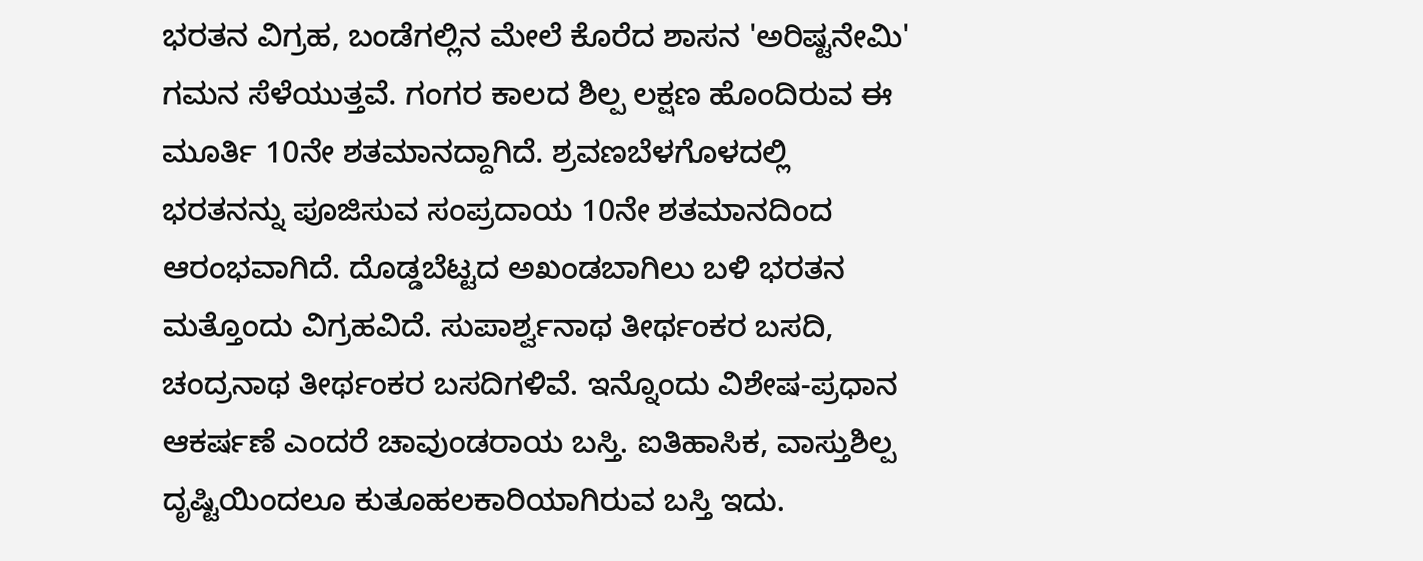ಭರತನ ವಿಗ್ರಹ, ಬಂಡೆಗಲ್ಲಿನ ಮೇಲೆ ಕೊರೆದ ಶಾಸನ 'ಅರಿಷ್ಟನೇಮಿ' ಗಮನ ಸೆಳೆಯುತ್ತವೆ. ಗಂಗರ ಕಾಲದ ಶಿಲ್ಪ ಲಕ್ಷಣ ಹೊಂದಿರುವ ಈ ಮೂರ್ತಿ 10ನೇ ಶತಮಾನದ್ದಾಗಿದೆ. ಶ್ರವಣಬೆಳಗೊಳದಲ್ಲಿ ಭರತನನ್ನು ಪೂಜಿಸುವ ಸಂಪ್ರದಾಯ 10ನೇ ಶತಮಾನದಿಂದ ಆರಂಭವಾಗಿದೆ. ದೊಡ್ಡಬೆಟ್ಟದ ಅಖಂಡಬಾಗಿಲು ಬಳಿ ಭರತನ ಮತ್ತೊಂದು ವಿಗ್ರಹವಿದೆ. ಸುಪಾರ್ಶ್ವನಾಥ ತೀರ್ಥಂಕರ ಬಸದಿ, ಚಂದ್ರನಾಥ ತೀರ್ಥಂಕರ ಬಸದಿಗಳಿವೆ. ಇನ್ನೊಂದು ವಿಶೇಷ-ಪ್ರಧಾನ ಆಕರ್ಷಣೆ ಎಂದರೆ ಚಾವುಂಡರಾಯ ಬಸ್ತಿ. ಐತಿಹಾಸಿಕ, ವಾಸ್ತುಶಿಲ್ಪ ದೃಷ್ಟಿಯಿಂದಲೂ ಕುತೂಹಲಕಾರಿಯಾಗಿರುವ ಬಸ್ತಿ ಇದು.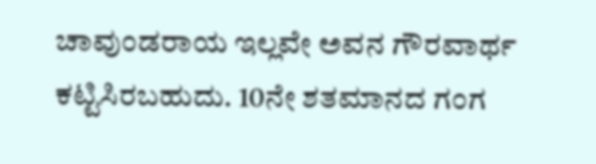ಚಾವುಂಡರಾಯ ಇಲ್ಲವೇ ಅವನ ಗೌರವಾರ್ಥ ಕಟ್ಟಿಸಿರಬಹುದು. 10ನೇ ಶತಮಾನದ ಗಂಗ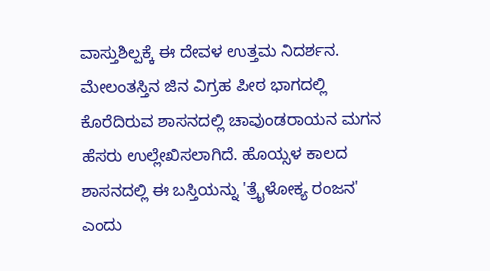ವಾಸ್ತುಶಿಲ್ಪಕ್ಕೆ ಈ ದೇವಳ ಉತ್ತಮ ನಿದರ್ಶನ. ಮೇಲಂತಸ್ತಿನ ಜಿನ ವಿಗ್ರಹ ಪೀಠ ಭಾಗದಲ್ಲಿ ಕೊರೆದಿರುವ ಶಾಸನದಲ್ಲಿ ಚಾವುಂಡರಾಯನ ಮಗನ ಹೆಸರು ಉಲ್ಲೇಖಿಸಲಾಗಿದೆ. ಹೊಯ್ಸಳ ಕಾಲದ ಶಾಸನದಲ್ಲಿ ಈ ಬಸ್ತಿಯನ್ನು 'ತ್ರೈಳೋಕ್ಯ ರಂಜನ' ಎಂದು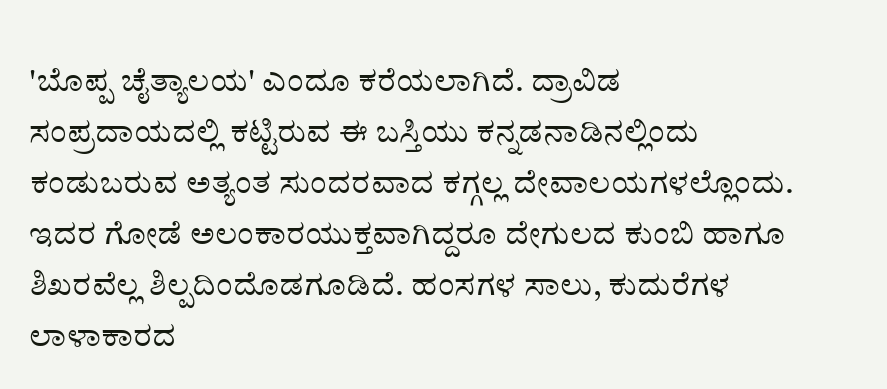'ಬೊಪ್ಪ ಚೈತ್ಯಾಲಯ' ಎಂದೂ ಕರೆಯಲಾಗಿದೆ. ದ್ರಾವಿಡ ಸಂಪ್ರದಾಯದಲ್ಲಿ ಕಟ್ಟಿರುವ ಈ ಬಸ್ತಿಯು ಕನ್ನಡನಾಡಿನಲ್ಲಿಂದು ಕಂಡುಬರುವ ಅತ್ಯಂತ ಸುಂದರವಾದ ಕಗ್ಗಲ್ಲ ದೇವಾಲಯಗಳಲ್ಲೊಂದು. ಇದರ ಗೋಡೆ ಅಲಂಕಾರಯುಕ್ತವಾಗಿದ್ದರೂ ದೇಗುಲದ ಕುಂಬಿ ಹಾಗೂ ಶಿಖರವೆಲ್ಲ ಶಿಲ್ಪದಿಂದೊಡಗೂಡಿದೆ. ಹಂಸಗಳ ಸಾಲು, ಕುದುರೆಗಳ ಲಾಳಾಕಾರದ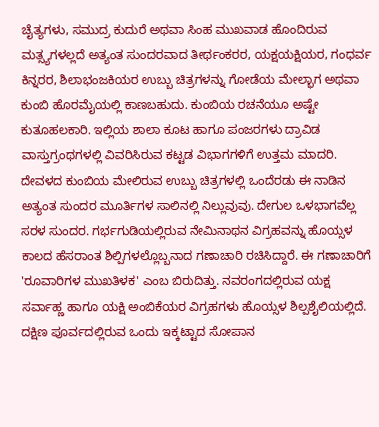ಚೈತ್ಯಗಳು, ಸಮುದ್ರ ಕುದುರೆ ಅಥವಾ ಸಿಂಹ ಮುಖವಾಡ ಹೊಂದಿರುವ ಮತ್ಸ್ಯಗಳಲ್ಲದೆ ಅತ್ಯಂತ ಸುಂದರವಾದ ತೀರ್ಥಂಕರರ, ಯಕ್ಷಯಕ್ಷಿಯರ, ಗಂಧರ್ವ ಕಿನ್ನರರ, ಶಿಲಾಭಂಜಕಿಯರ ಉಬ್ಬು ಚಿತ್ರಗಳನ್ನು ಗೋಡೆಯ ಮೇಲ್ಭಾಗ ಅಥವಾ ಕುಂಬಿ ಹೊರಮೈಯಲ್ಲಿ ಕಾಣಬಹುದು. ಕುಂಬಿಯ ರಚನೆಯೂ ಅಷ್ಟೇ ಕುತೂಹಲಕಾರಿ. ಇಲ್ಲಿಯ ಶಾಲಾ ಕೂಟ ಹಾಗೂ ಪಂಜರಗಳು ದ್ರಾವಿಡ ವಾಸ್ತುಗ್ರಂಥಗಳಲ್ಲಿ ವಿವರಿಸಿರುವ ಕಟ್ಟಡ ವಿಭಾಗಗಳಿಗೆ ಉತ್ತಮ ಮಾದರಿ. ದೇವಳದ ಕುಂಬಿಯ ಮೇಲಿರುವ ಉಬ್ಬು ಚಿತ್ರಗಳಲ್ಲಿ ಒಂದೆರಡು ಈ ನಾಡಿನ ಅತ್ಯಂತ ಸುಂದರ ಮೂರ್ತಿಗಳ ಸಾಲಿನಲ್ಲಿ ನಿಲ್ಲುವುವು. ದೇಗುಲ ಒಳಭಾಗವೆಲ್ಲ ಸರಳ ಸುಂದರ. ಗರ್ಭಗುಡಿಯಲ್ಲಿರುವ ನೇಮಿನಾಥನ ವಿಗ್ರಹವನ್ನು ಹೊಯ್ಸಳ ಕಾಲದ ಹೆಸರಾಂತ ಶಿಲ್ಪಿಗಳಲ್ಲೊಬ್ಬನಾದ ಗಣಾಚಾರಿ ರಚಿಸಿದ್ದಾರೆ. ಈ ಗಣಾಚಾರಿಗೆ 'ರೂವಾರಿಗಳ ಮುಖತಿಳಕ' ಎಂಬ ಬಿರುದಿತ್ತು. ನವರಂಗದಲ್ಲಿರುವ ಯಕ್ಷ ಸರ್ವಾಹ್ಣ ಹಾಗೂ ಯಕ್ಷಿ ಅಂಬಿಕೆಯರ ವಿಗ್ರಹಗಳು ಹೊಯ್ಸಳ ಶಿಲ್ಪಶೈಲಿಯಲ್ಲಿದೆ. ದಕ್ಷಿಣ ಪೂರ್ವದಲ್ಲಿರುವ ಒಂದು ಇಕ್ಕಟ್ಟಾದ ಸೋಪಾನ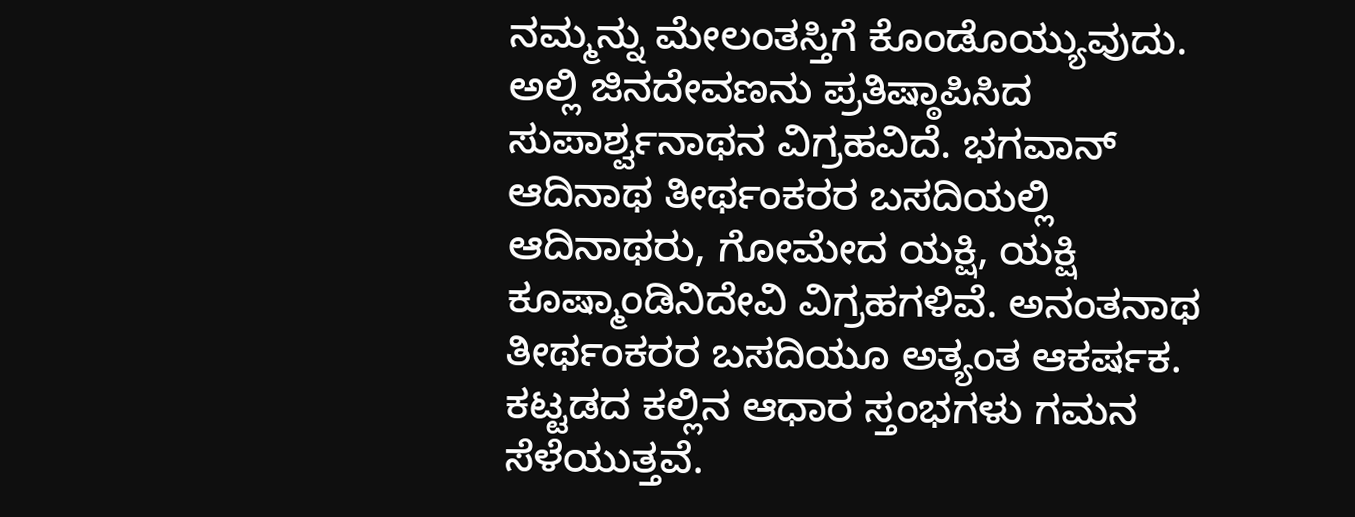ನಮ್ಮನ್ನು ಮೇಲಂತಸ್ತಿಗೆ ಕೊಂಡೊಯ್ಯುವುದು. ಅಲ್ಲಿ ಜಿನದೇವಣನು ಪ್ರತಿಷ್ಠಾಪಿಸಿದ ಸುಪಾರ್ಶ್ವನಾಥನ ವಿಗ್ರಹವಿದೆ. ಭಗವಾನ್ ಆದಿನಾಥ ತೀರ್ಥಂಕರರ ಬಸದಿಯಲ್ಲಿ ಆದಿನಾಥರು, ಗೋಮೇದ ಯಕ್ಷಿ, ಯಕ್ಷಿ ಕೂಷ್ಮಾಂಡಿನಿದೇವಿ ವಿಗ್ರಹಗಳಿವೆ. ಅನಂತನಾಥ ತೀರ್ಥಂಕರರ ಬಸದಿಯೂ ಅತ್ಯಂತ ಆಕರ್ಷಕ. ಕಟ್ಟಡದ ಕಲ್ಲಿನ ಆಧಾರ ಸ್ತಂಭಗಳು ಗಮನ ಸೆಳೆಯುತ್ತವೆ.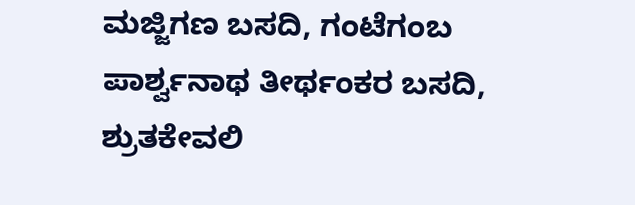ಮಜ್ಜಿಗಣ ಬಸದಿ, ಗಂಟೆಗಂಬ ಪಾರ್ಶ್ವನಾಥ ತೀರ್ಥಂಕರ ಬಸದಿ, ಶ್ರುತಕೇವಲಿ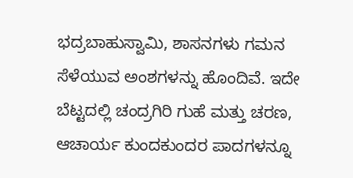ಭದ್ರಬಾಹುಸ್ವಾಮಿ, ಶಾಸನಗಳು ಗಮನ ಸೆಳೆಯುವ ಅಂಶಗಳನ್ನು ಹೊಂದಿವೆ. ಇದೇ ಬೆಟ್ಟದಲ್ಲಿ ಚಂದ್ರಗಿರಿ ಗುಹೆ ಮತ್ತು ಚರಣ, ಆಚಾರ್ಯ ಕುಂದಕುಂದರ ಪಾದಗಳನ್ನೂ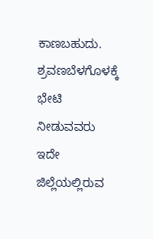ಕಾಣಬಹುದು. ಶ್ರವಣಬೆಳಗೊಳಕ್ಕೆ ಭೇಟಿ ನೀಡುವವರು ಇದೇ ಜಿಲ್ಲೆಯಲ್ಲಿರುವ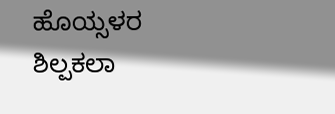ಹೊಯ್ಸಳರ ಶಿಲ್ಪಕಲಾ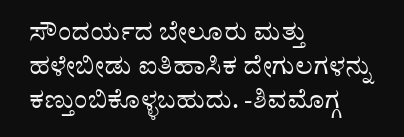ಸೌಂದರ್ಯದ ಬೇಲೂರು ಮತ್ತು ಹಳೇಬೀಡು ಐತಿಹಾಸಿಕ ದೇಗುಲಗಳನ್ನು ಕಣ್ತುಂಬಿಕೊಳ್ಳಬಹುದು. -ಶಿವಮೊಗ್ಗ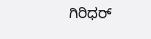ಗಿರಿಧರ್